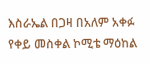እስራኤል በጋዛ በአለም አቀፉ የቀይ መስቀል ኮሚቴ ማዕከል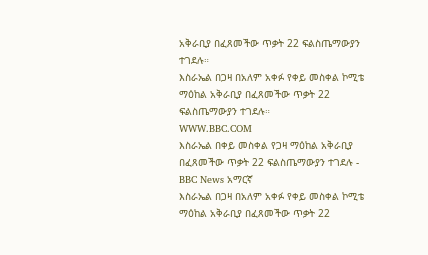አቅራቢያ በፈጸመችው ጥቃት 22 ፍልስጤማውያን ተገደሉ።
እስራኤል በጋዛ በአለም አቀፉ የቀይ መስቀል ኮሚቴ ማዕከል አቅራቢያ በፈጸመችው ጥቃት 22 ፍልስጤማውያን ተገደሉ።
WWW.BBC.COM
እስራኤል በቀይ መስቀል የጋዛ ማዕከል አቅራቢያ በፈጸመችው ጥቃት 22 ፍልስጤማውያን ተገደሉ - BBC News አማርኛ
እስራኤል በጋዛ በአለም አቀፉ የቀይ መስቀል ኮሚቴ ማዕከል አቅራቢያ በፈጸመችው ጥቃት 22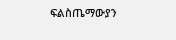ፍልስጤማውያን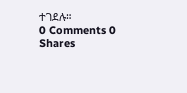ተገደሉ።
0 Comments 0 Shares